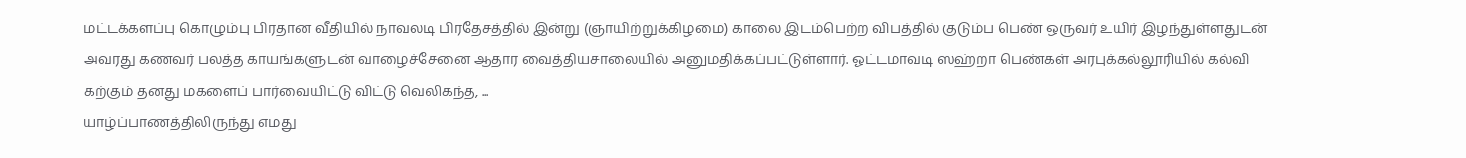மட்டக்களப்பு கொழும்பு பிரதான வீதியில் நாவலடி பிரதேசத்தில் இன்று (ஞாயிற்றுக்கிழமை) காலை இடம்பெற்ற விபத்தில் குடும்ப பெண் ஒருவர் உயிர் இழந்துள்ளதுடன் அவரது கணவர் பலத்த காயங்களுடன் வாழைச்சேனை ஆதார வைத்தியசாலையில் அனுமதிக்கப்பட்டுள்ளார். ஓட்டமாவடி ஸஹ்றா பெண்கள் அரபுக்கல்லூரியில் கல்வி கற்கும் தனது மகளைப் பார்வையிட்டு விட்டு வெலிகந்த, ...
யாழ்ப்பாணத்திலிருந்து எமது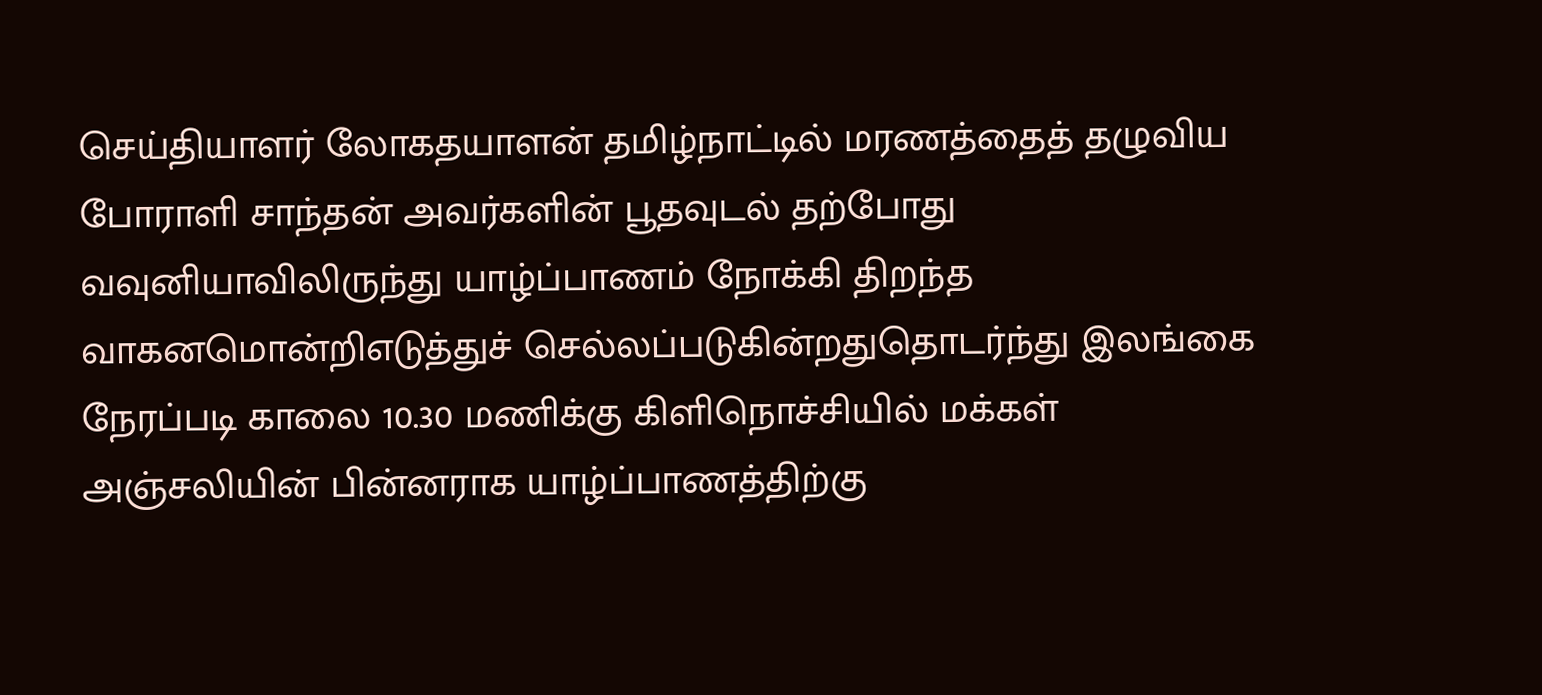செய்தியாளர் லோகதயாளன் தமிழ்நாட்டில் மரணத்தைத் தழுவிய போராளி சாந்தன் அவர்களின் பூதவுடல் தற்போது வவுனியாவிலிருந்து யாழ்ப்பாணம் நோக்கி திறந்த வாகனமொன்றிஎடுத்துச் செல்லப்படுகின்றதுதொடர்ந்து இலங்கை நேரப்படி காலை 10.30 மணிக்கு கிளிநொச்சியில் மக்கள் அஞ்சலியின் பின்னராக யாழ்ப்பாணத்திற்கு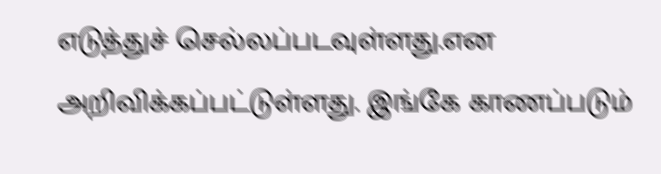எடுத்துச் செல்லப்படவுள்ளது.என அறிவிக்கப்பட்டுள்ளது. இங்கே காணப்படும்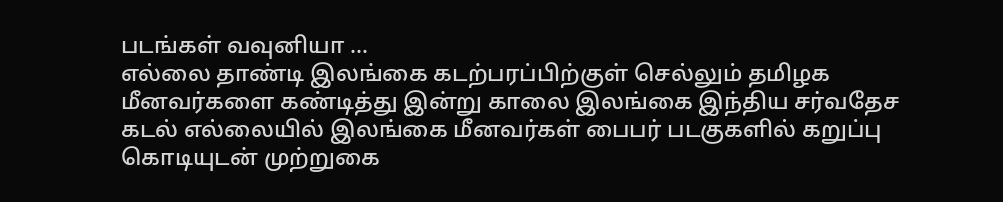படங்கள் வவுனியா ...
எல்லை தாண்டி இலங்கை கடற்பரப்பிற்குள் செல்லும் தமிழக மீனவர்களை கண்டித்து இன்று காலை இலங்கை இந்திய சர்வதேச கடல் எல்லையில் இலங்கை மீனவர்கள் பைபர் படகுகளில் கறுப்பு கொடியுடன் முற்றுகை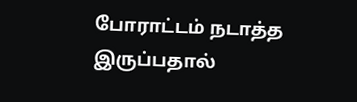போராட்டம் நடாத்த இருப்பதால்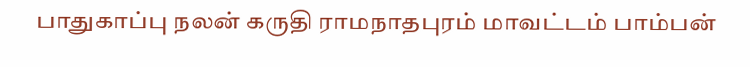பாதுகாப்பு நலன் கருதி ராமநாதபுரம் மாவட்டம் பாம்பன்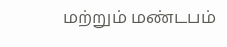மற்றும் மண்டபம்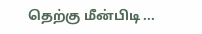தெற்கு மீன்பிடி ...